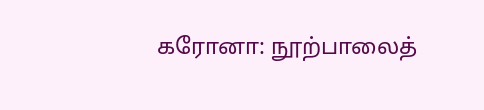கரோனா: நூற்பாலைத்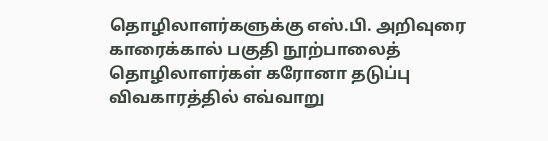தொழிலாளர்களுக்கு எஸ்.பி. அறிவுரை
காரைக்கால் பகுதி நூற்பாலைத் தொழிலாளர்கள் கரோனா தடுப்பு விவகாரத்தில் எவ்வாறு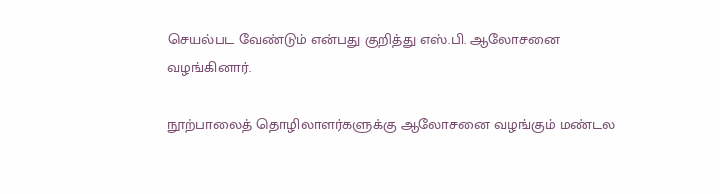செயல்பட வேண்டும் என்பது குறித்து எஸ்.பி. ஆலோசனை வழங்கினார்.

நூற்பாலைத் தொழிலாளர்களுக்கு ஆலோசனை வழங்கும் மண்டல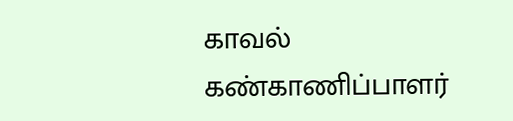காவல் கண்காணிப்பாளர்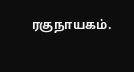ரகுநாயகம்.